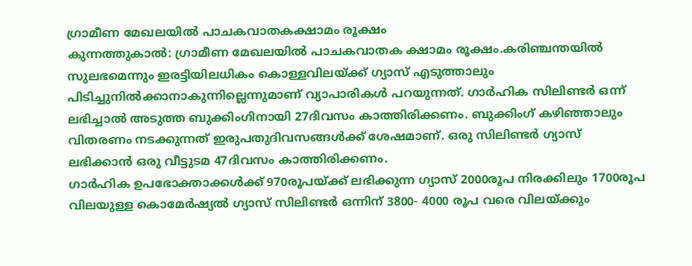ഗ്രാമീണ മേഖലയിൽ പാചകവാതകക്ഷാമം രൂക്ഷം
കുന്നത്തുകാൽ: ഗ്രാമീണ മേഖലയിൽ പാചകവാതക ക്ഷാമം രൂക്ഷം.കരിഞ്ചന്തയിൽ സുലഭമെന്നും ഇരട്ടിയിലധികം കൊള്ളവിലയ്ക്ക് ഗ്യാസ് എടുത്താലും പിടിച്ചുനിൽക്കാനാകുന്നില്ലെന്നുമാണ് വ്യാപാരികൾ പറയുന്നത്. ഗാർഹിക സിലിണ്ടർ ഒന്ന് ലഭിച്ചാൽ അടുത്ത ബുക്കിംഗിനായി 27ദിവസം കാത്തിരിക്കണം. ബുക്കിംഗ് കഴിഞ്ഞാലും വിതരണം നടക്കുന്നത് ഇരുപതുദിവസങ്ങൾക്ക് ശേഷമാണ്. ഒരു സിലിണ്ടർ ഗ്യാസ് ലഭിക്കാൻ ഒരു വീട്ടുടമ 47ദിവസം കാത്തിരിക്കണം.
ഗാർഹിക ഉപഭോക്താക്കൾക്ക് 970രൂപയ്ക്ക് ലഭിക്കുന്ന ഗ്യാസ് 2000രൂപ നിരക്കിലും 1700രൂപ വിലയുള്ള കൊമേർഷ്യൽ ഗ്യാസ് സിലിണ്ടർ ഒന്നിന് 3800- 4000 രൂപ വരെ വിലയ്ക്കും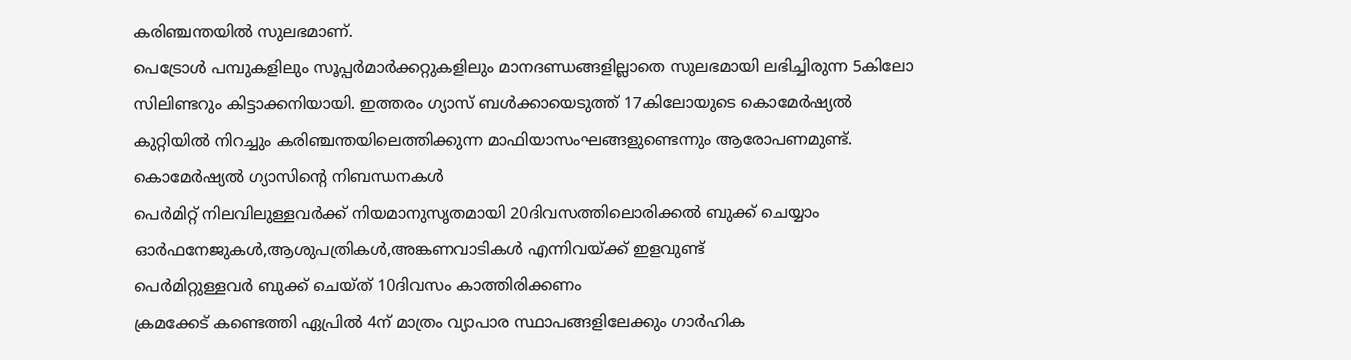കരിഞ്ചന്തയിൽ സുലഭമാണ്.
പെട്രോൾ പമ്പുകളിലും സൂപ്പർമാർക്കറ്റുകളിലും മാനദണ്ഡങ്ങളില്ലാതെ സുലഭമായി ലഭിച്ചിരുന്ന 5കിലോ സിലിണ്ടറും കിട്ടാക്കനിയായി. ഇത്തരം ഗ്യാസ് ബൾക്കായെടുത്ത് 17കിലോയുടെ കൊമേർഷ്യൽ കുറ്റിയിൽ നിറച്ചും കരിഞ്ചന്തയിലെത്തിക്കുന്ന മാഫിയാസംഘങ്ങളുണ്ടെന്നും ആരോപണമുണ്ട്.
കൊമേർഷ്യൽ ഗ്യാസിന്റെ നിബന്ധനകൾ
പെർമിറ്റ് നിലവിലുള്ളവർക്ക് നിയമാനുസൃതമായി 20ദിവസത്തിലൊരിക്കൽ ബുക്ക് ചെയ്യാം ഓർഫനേജുകൾ,ആശുപത്രികൾ,അങ്കണവാടികൾ എന്നിവയ്ക്ക് ഇളവുണ്ട്
പെർമിറ്റുള്ളവർ ബുക്ക് ചെയ്ത് 10ദിവസം കാത്തിരിക്കണം
ക്രമക്കേട് കണ്ടെത്തി ഏപ്രിൽ 4ന് മാത്രം വ്യാപാര സ്ഥാപങ്ങളിലേക്കും ഗാർഹിക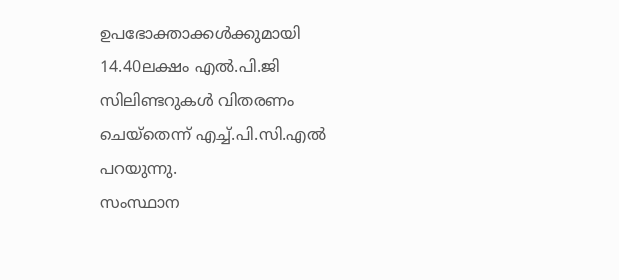ഉപഭോക്താക്കൾക്കുമായി 14.40ലക്ഷം എൽ.പി.ജി സിലിണ്ടറുകൾ വിതരണം ചെയ്തെന്ന് എച്ച്.പി.സി.എൽ പറയുന്നു.
സംസ്ഥാന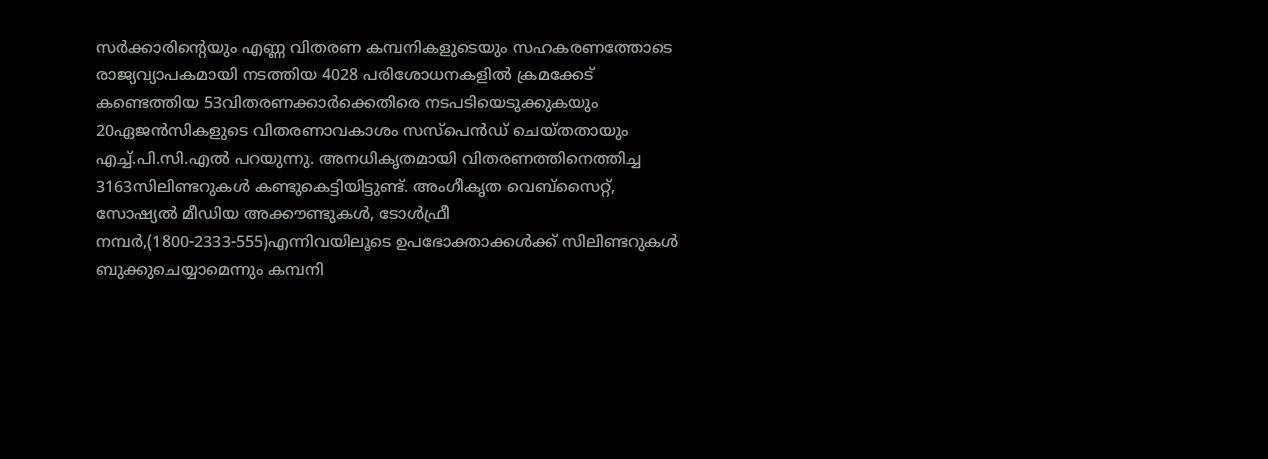സർക്കാരിന്റെയും എണ്ണ വിതരണ കമ്പനികളുടെയും സഹകരണത്തോടെ രാജ്യവ്യാപകമായി നടത്തിയ 4028 പരിശോധനകളിൽ ക്രമക്കേട് കണ്ടെത്തിയ 53വിതരണക്കാർക്കെതിരെ നടപടിയെടുക്കുകയും 20ഏജൻസികളുടെ വിതരണാവകാശം സസ്പെൻഡ് ചെയ്തതായും എച്ച്.പി.സി.എൽ പറയുന്നു. അനധികൃതമായി വിതരണത്തിനെത്തിച്ച 3163സിലിണ്ടറുകൾ കണ്ടുകെട്ടിയിട്ടുണ്ട്. അംഗീകൃത വെബ്സൈറ്റ്, സോഷ്യൽ മീഡിയ അക്കൗണ്ടുകൾ, ടോൾഫ്രീ നമ്പർ,(1800-2333-555)എന്നിവയിലൂടെ ഉപഭോക്താക്കൾക്ക് സിലിണ്ടറുകൾ ബുക്കുചെയ്യാമെന്നും കമ്പനി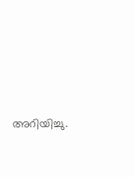അറിയിച്ചു.